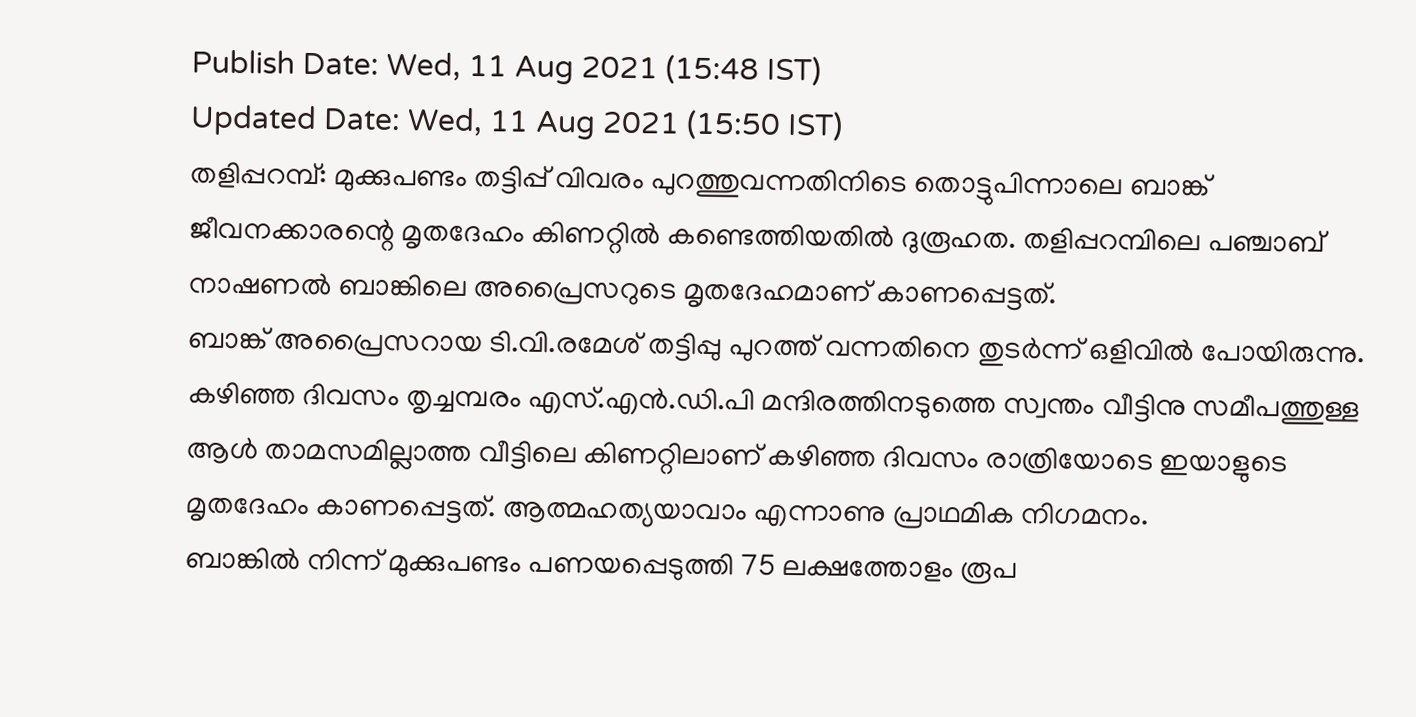Publish Date: Wed, 11 Aug 2021 (15:48 IST)
Updated Date: Wed, 11 Aug 2021 (15:50 IST)
തളിപ്പറമ്പ്: മുക്കുപണ്ടം തട്ടിപ്പ് വിവരം പുറത്തുവന്നതിനിടെ തൊട്ടുപിന്നാലെ ബാങ്ക് ജീവനക്കാരന്റെ മൃതദേഹം കിണറ്റിൽ കണ്ടെത്തിയതിൽ ദുരൂഹത. തളിപ്പറമ്പിലെ പഞ്ചാബ് നാഷണൽ ബാങ്കിലെ അപ്രൈസറുടെ മൃതദേഹമാണ് കാണപ്പെട്ടത്.
ബാങ്ക് അപ്രൈസറായ ടി.വി.രമേശ് തട്ടിപ്പു പുറത്ത് വന്നതിനെ തുടർന്ന് ഒളിവിൽ പോയിരുന്നു. കഴിഞ്ഞ ദിവസം തൃച്ചമ്പരം എസ്.എൻ.ഡി.പി മന്ദിരത്തിനടുത്തെ സ്വന്തം വീട്ടിനു സമീപത്തുള്ള ആൾ താമസമില്ലാത്ത വീട്ടിലെ കിണറ്റിലാണ് കഴിഞ്ഞ ദിവസം രാത്രിയോടെ ഇയാളുടെ മൃതദേഹം കാണപ്പെട്ടത്. ആത്മഹത്യയാവാം എന്നാണു പ്രാഥമിക നിഗമനം.
ബാങ്കിൽ നിന്ന് മുക്കുപണ്ടം പണയപ്പെടുത്തി 75 ലക്ഷത്തോളം രൂപ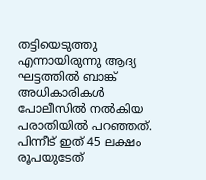തട്ടിയെടുത്തു എന്നായിരുന്നു ആദ്യ ഘട്ടത്തിൽ ബാങ്ക് അധികാരികൾ പോലീസിൽ നൽകിയ പരാതിയിൽ പറഞ്ഞത്. പിന്നീട് ഇത് 45 ലക്ഷം രൂപയുടേത്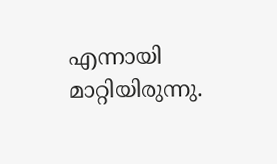എന്നായി മാറ്റിയിരുന്നു.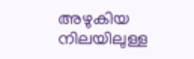അഴുകിയ നിലയിലുള്ള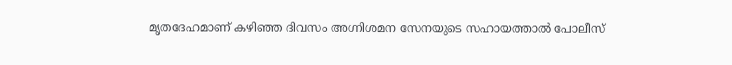മൃതദേഹമാണ് കഴിഞ്ഞ ദിവസം അഗ്നിശമന സേനയുടെ സഹായത്താൽ പോലീസ്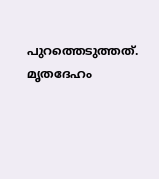പുറത്തെടുത്തത്. മൃതദേഹം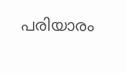പരിയാരം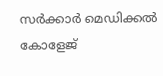സർക്കാർ മെഡിക്കൽ കോളേജ്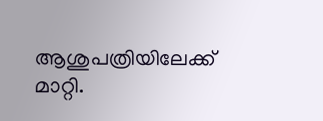ആശുപത്രിയിലേക്ക് മാറ്റി.